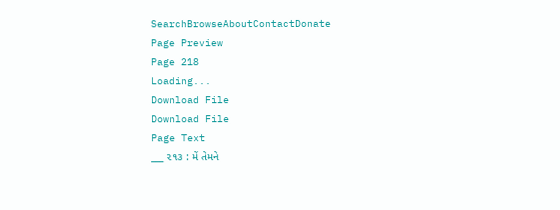SearchBrowseAboutContactDonate
Page Preview
Page 218
Loading...
Download File
Download File
Page Text
___ ૨૧૩ : મેં તેમને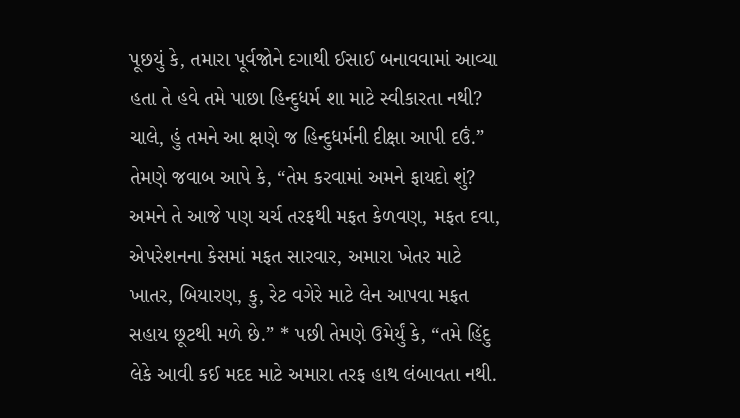પૂછયું કે, તમારા પૂર્વજોને દગાથી ઈસાઈ બનાવવામાં આવ્યા હતા તે હવે તમે પાછા હિન્દુધર્મ શા માટે સ્વીકારતા નથી? ચાલે, હું તમને આ ક્ષણે જ હિન્દુધર્મની દીક્ષા આપી દઉં.” તેમણે જવાબ આપે કે, “તેમ કરવામાં અમને ફાયદો શું? અમને તે આજે પણ ચર્ચ તરફથી મફત કેળવણ, મફત દવા, એપરેશનના કેસમાં મફત સારવાર, અમારા ખેતર માટે ખાતર, બિયારણ, કુ, રેટ વગેરે માટે લેન આપવા મફત સહાય છૂટથી મળે છે.” * પછી તેમણે ઉમેર્યું કે, “તમે હિંદુ લેકે આવી કઈ મદદ માટે અમારા તરફ હાથ લંબાવતા નથી.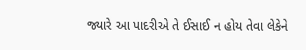જ્યારે આ પાદરીએ તે ઈસાઈ ન હોય તેવા લેકેને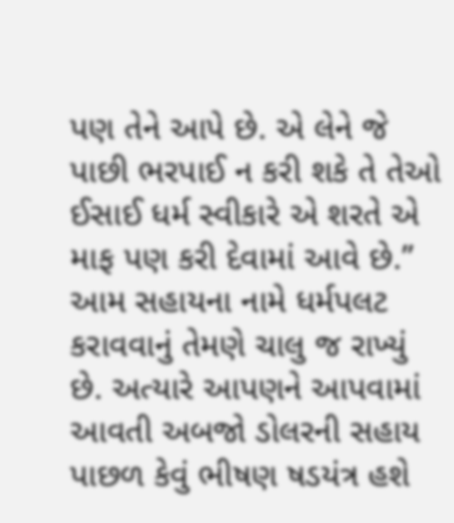પણ તેને આપે છે. એ લેને જે પાછી ભરપાઈ ન કરી શકે તે તેઓ ઈસાઈ ધર્મ સ્વીકારે એ શરતે એ માફ પણ કરી દેવામાં આવે છે.” આમ સહાયના નામે ધર્મપલટ કરાવવાનું તેમણે ચાલુ જ રાખ્યું છે. અત્યારે આપણને આપવામાં આવતી અબજો ડોલરની સહાય પાછળ કેવું ભીષણ ષડયંત્ર હશે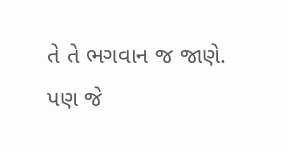તે તે ભગવાન જ જાણે. પણ જે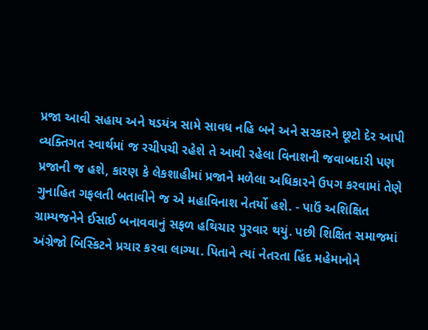પ્રજા આવી સહાય અને ષડયંત્ર સામે સાવધ નહિ બને અને સરકારને છૂટો દેર આપી વ્યક્તિગત સ્વાર્થમાં જ રચીપચી રહેશે તે આવી રહેલા વિનાશની જવાબદારી પણ પ્રજાની જ હશે, કારણ કે લેકશાહીમાં પ્રજાને મળેલા અધિકારને ઉપગ કરવામાં તેણે ગુનાહિત ગફલતી બતાવીને જ એ મહાવિનાશ નેતર્યો હશે. - પાઉં અશિક્ષિત ગ્રામ્યજનેને ઈસાઈ બનાવવાનું સફળ હથિચાર પુરવાર થયું. પછી શિક્ષિત સમાજમાં અંગ્રેજો બિસ્કિટને પ્રચાર કરવા લાગ્યા. પિતાને ત્યાં નેતરતા હિંદ મહેમાનોને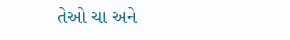તેઓ ચા અને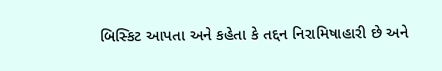બિસ્કિટ આપતા અને કહેતા કે તદ્દન નિરામિષાહારી છે અને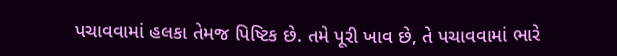પચાવવામાં હલકા તેમજ પિષ્ટિક છે. તમે પૂરી ખાવ છે, તે પચાવવામાં ભારે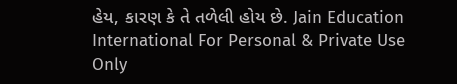હેય, કારણ કે તે તળેલી હોય છે. Jain Education International For Personal & Private Use Only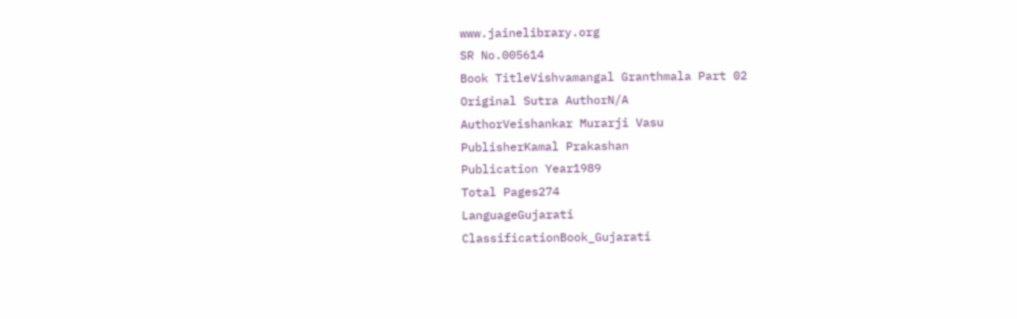www.jainelibrary.org
SR No.005614
Book TitleVishvamangal Granthmala Part 02
Original Sutra AuthorN/A
AuthorVeishankar Murarji Vasu
PublisherKamal Prakashan
Publication Year1989
Total Pages274
LanguageGujarati
ClassificationBook_Gujarati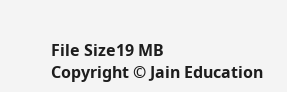File Size19 MB
Copyright © Jain Education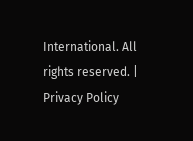International. All rights reserved. | Privacy Policy